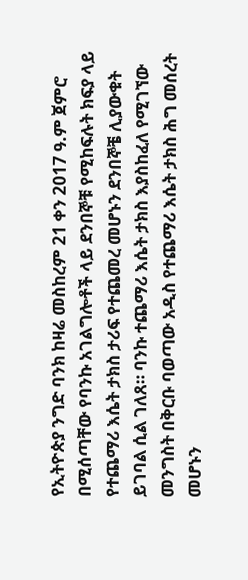የኢትዮጵያ ንግድ ባንክ ከዛሬ መስከረም 21 ቀን 2017 ዓ.ም ጀምሮ በሚሰጣቸው የባንኩ አገልግሎቶች ላይ ደንበኞቹ የሚከፍሉት ክፍያ ላይ የተጨማሪ እሴት ታክስ ታሪፍ የተጨመረ መሆኑን ደንበኞቼ ሊያውቁት ይገባል ሲል ገለጸ። ባንኩ ተጨማሪ እሴት ታክስ እያስከፈለ የሚገኘው መንግስት በቅርቡ ባወጣው አዲስ የተጨማሪ እሴት ታክስ ሕግ መሰረት መሆኑን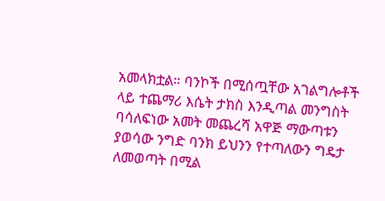አመላክቷል። ባንኮች በሚሰጧቸው አገልግሎቶች ላይ ተጨማሪ እሴት ታክስ እንዲጣል መንግስት ባሳለፍነው አመት መጨረሻ አዋጅ ማውጣቱን ያወሳው ንግድ ባንክ ይህንን የተጣለውን ግዴታ ለመወጣት በሚል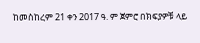ከመስከረም 21 ቀን 2017 ዓ. ም ጀምሮ በክፍያዎቹ ላይ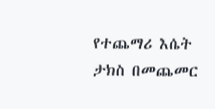የተጨማሪ እሴት ታክስ በመጨመር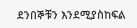ደንበኞቹን እንደሚያስከፍል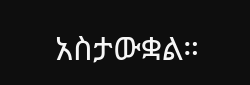አስታውቋል።